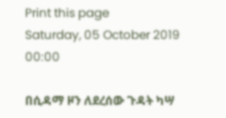Print this page
Saturday, 05 October 2019 00:00

በሲዳማ ዞን ለደረሰው ጉዳት ካሣ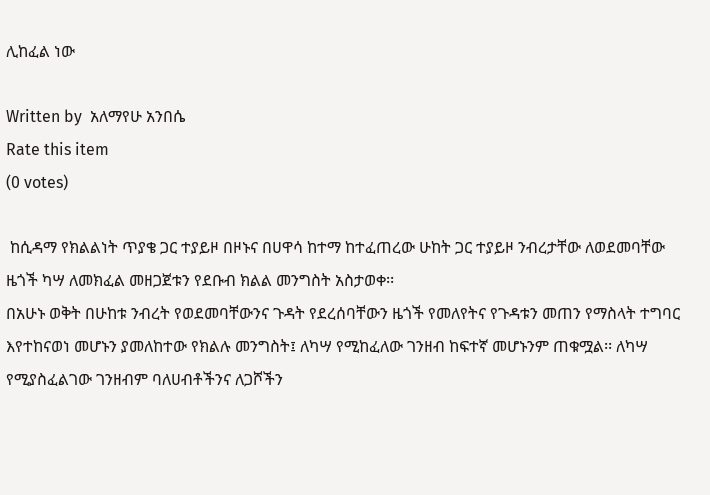ሊከፈል ነው

Written by  አለማየሁ አንበሴ
Rate this item
(0 votes)

 ከሲዳማ የክልልነት ጥያቄ ጋር ተያይዞ በዞኑና በሀዋሳ ከተማ ከተፈጠረው ሁከት ጋር ተያይዞ ንብረታቸው ለወደመባቸው ዜጎች ካሣ ለመክፈል መዘጋጀቱን የደቡብ ክልል መንግስት አስታወቀ፡፡
በአሁኑ ወቅት በሁከቱ ንብረት የወደመባቸውንና ጉዳት የደረሰባቸውን ዜጎች የመለየትና የጉዳቱን መጠን የማስላት ተግባር እየተከናወነ መሆኑን ያመለከተው የክልሉ መንግስት፤ ለካሣ የሚከፈለው ገንዘብ ከፍተኛ መሆኑንም ጠቁሟል፡፡ ለካሣ የሚያስፈልገው ገንዘብም ባለሀብቶችንና ለጋሾችን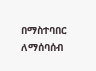በማስተባበር ለማሰባሰብ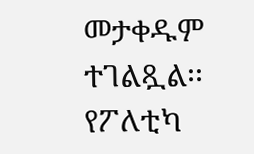መታቀዱም ተገልጿል፡፡ የፖለቲካ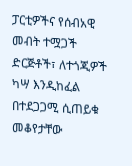ፓርቲዎችና የሰብአዊ መብት ተሟጋች ድርጅቶች፣ ለተጎጂዎች ካሣ እንዲከፈል በተደጋጋሚ ሲጠይቁ መቆየታቸው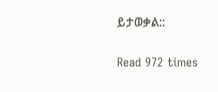ይታወቃል::

Read 972 times